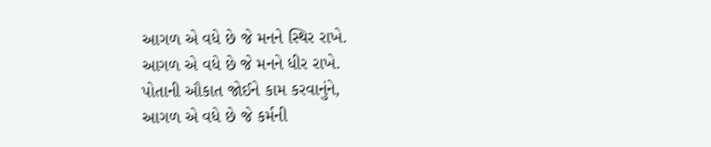આગળ એ વધે છે જે મનને સ્થિર રાખે.
આગળ એ વધે છે જે મનને ધીર રાખે.
પોતાની ઔકાત જોઈને કામ કરવાનુંને,
આગળ એ વધે છે જે કર્મની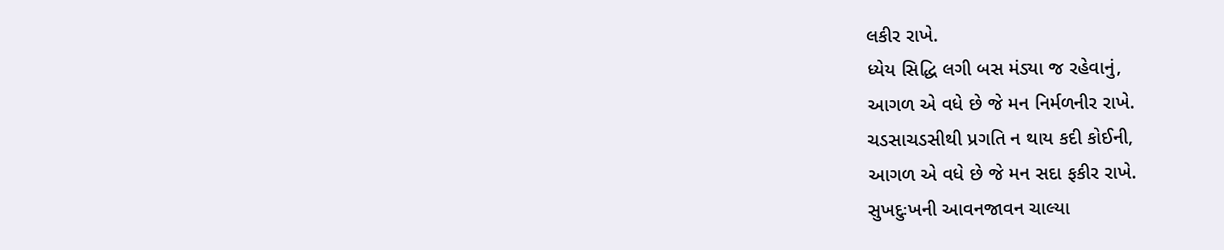લકીર રાખે.
ધ્યેય સિદ્ધિ લગી બસ મંડ્યા જ રહેવાનું,
આગળ એ વધે છે જે મન નિર્મળનીર રાખે.
ચડસાચડસીથી પ્રગતિ ન થાય કદી કોઈની,
આગળ એ વધે છે જે મન સદા ફકીર રાખે.
સુખદુઃખની આવનજાવન ચાલ્યા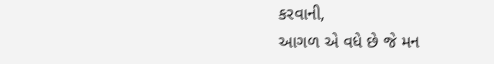કરવાની,
આગળ એ વધે છે જે મન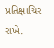પ્રતિક્ષાચિર રાખે.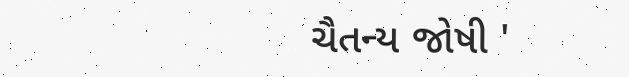ચૈતન્ય જોષી '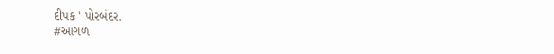દીપક ' પોરબંદર.
#આગળ